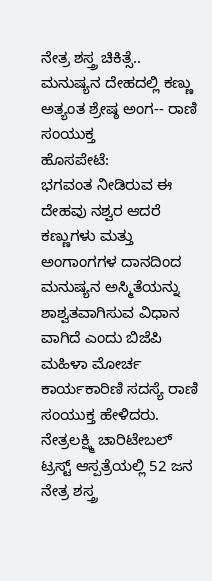ನೇತ್ರ ಶಸ್ತ್ರ ಚಿಕಿತ್ಸೆ..
ಮನುಷ್ಯನ ದೇಹದಲ್ಲಿ ಕಣ್ಣು ಅತ್ಯಂತ ಶ್ರೇಷ್ಠ ಅಂಗ-- ರಾಣಿ ಸಂಯುಕ್ತ
ಹೊಸಪೇಟೆ:
ಭಗವಂತ ನೀಡಿರುವ ಈ ದೇಹವು ನಶ್ವರ ಆದರೆ ಕಣ್ಣುಗಳು ಮತ್ತು ಅಂಗಾಂಗಗಳ ದಾನದಿಂದ ಮನುಷ್ಯನ ಅಸ್ಮಿತೆಯನ್ನು ಶಾಶ್ವತವಾಗಿಸುವ ವಿಧಾನ ವಾಗಿದೆ ಎಂದು ಬಿಜೆಪಿ ಮಹಿಳಾ ಮೋರ್ಚ ಕಾರ್ಯಕಾರಿಣಿ ಸದಸ್ಯೆ ರಾಣಿ ಸಂಯುಕ್ತ ಹೇಳಿದರು.
ನೇತ್ರಲಕ್ಷ್ಮಿ ಚಾರಿಟೇಬಲ್ ಟ್ರಸ್ಟ್ ಆಸ್ಪತ್ರೆಯಲ್ಲಿ 52 ಜನ ನೇತ್ರ ಶಸ್ತ್ರ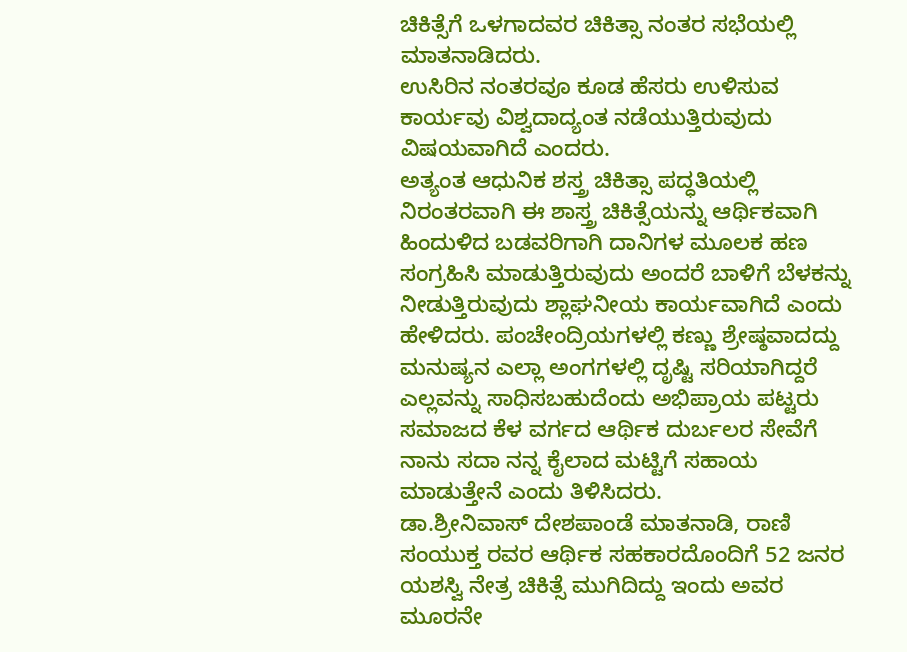ಚಿಕಿತ್ಸೆಗೆ ಒಳಗಾದವರ ಚಿಕಿತ್ಸಾ ನಂತರ ಸಭೆಯಲ್ಲಿ ಮಾತನಾಡಿದರು.
ಉಸಿರಿನ ನಂತರವೂ ಕೂಡ ಹೆಸರು ಉಳಿಸುವ ಕಾರ್ಯವು ವಿಶ್ವದಾದ್ಯಂತ ನಡೆಯುತ್ತಿರುವುದು ವಿಷಯವಾಗಿದೆ ಎಂದರು.
ಅತ್ಯಂತ ಆಧುನಿಕ ಶಸ್ತ್ರ ಚಿಕಿತ್ಸಾ ಪದ್ಧತಿಯಲ್ಲಿ ನಿರಂತರವಾಗಿ ಈ ಶಾಸ್ತ್ರ ಚಿಕಿತ್ಸೆಯನ್ನು ಆರ್ಥಿಕವಾಗಿ ಹಿಂದುಳಿದ ಬಡವರಿಗಾಗಿ ದಾನಿಗಳ ಮೂಲಕ ಹಣ ಸಂಗ್ರಹಿಸಿ ಮಾಡುತ್ತಿರುವುದು ಅಂದರೆ ಬಾಳಿಗೆ ಬೆಳಕನ್ನು ನೀಡುತ್ತಿರುವುದು ಶ್ಲಾಘನೀಯ ಕಾರ್ಯವಾಗಿದೆ ಎಂದು ಹೇಳಿದರು. ಪಂಚೇಂದ್ರಿಯಗಳಲ್ಲಿ ಕಣ್ಣು ಶ್ರೇಷ್ಠವಾದದ್ದು ಮನುಷ್ಯನ ಎಲ್ಲಾ ಅಂಗಗಳಲ್ಲಿ ದೃಷ್ಟಿ ಸರಿಯಾಗಿದ್ದರೆ ಎಲ್ಲವನ್ನು ಸಾಧಿಸಬಹುದೆಂದು ಅಭಿಪ್ರಾಯ ಪಟ್ಟರು ಸಮಾಜದ ಕೆಳ ವರ್ಗದ ಆರ್ಥಿಕ ದುರ್ಬಲರ ಸೇವೆಗೆ ನಾನು ಸದಾ ನನ್ನ ಕೈಲಾದ ಮಟ್ಟಿಗೆ ಸಹಾಯ ಮಾಡುತ್ತೇನೆ ಎಂದು ತಿಳಿಸಿದರು.
ಡಾ.ಶ್ರೀನಿವಾಸ್ ದೇಶಪಾಂಡೆ ಮಾತನಾಡಿ, ರಾಣಿ ಸಂಯುಕ್ತ ರವರ ಆರ್ಥಿಕ ಸಹಕಾರದೊಂದಿಗೆ 52 ಜನರ ಯಶಸ್ವಿ ನೇತ್ರ ಚಿಕಿತ್ಸೆ ಮುಗಿದಿದ್ದು ಇಂದು ಅವರ ಮೂರನೇ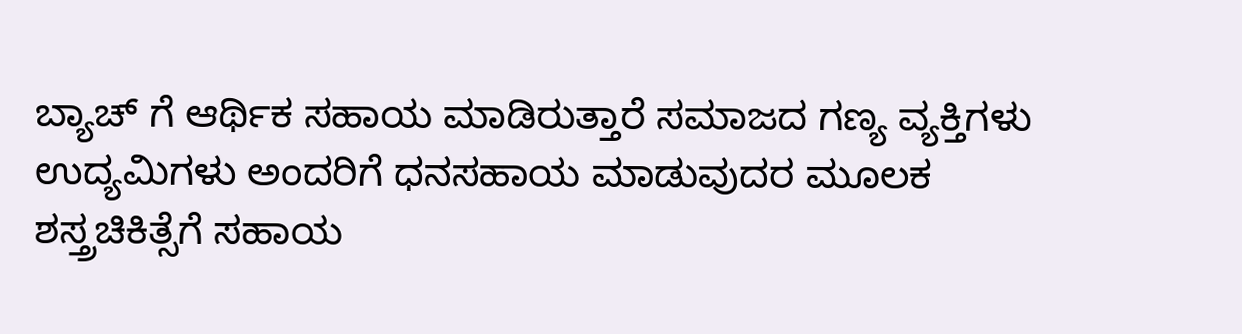ಬ್ಯಾಚ್ ಗೆ ಆರ್ಥಿಕ ಸಹಾಯ ಮಾಡಿರುತ್ತಾರೆ ಸಮಾಜದ ಗಣ್ಯ ವ್ಯಕ್ತಿಗಳು ಉದ್ಯಮಿಗಳು ಅಂದರಿಗೆ ಧನಸಹಾಯ ಮಾಡುವುದರ ಮೂಲಕ ಶಸ್ತ್ರಚಿಕಿತ್ಸೆಗೆ ಸಹಾಯ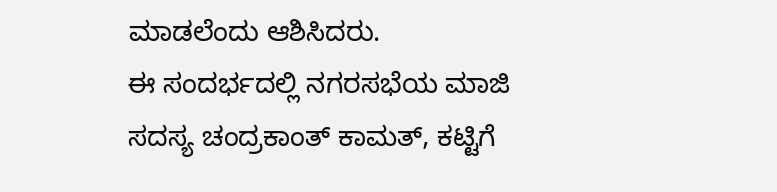ಮಾಡಲೆಂದು ಆಶಿಸಿದರು.
ಈ ಸಂದರ್ಭದಲ್ಲಿ ನಗರಸಭೆಯ ಮಾಜಿ ಸದಸ್ಯ ಚಂದ್ರಕಾಂತ್ ಕಾಮತ್, ಕಟ್ಟಿಗೆ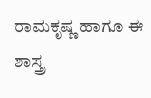ರಾಮಕೃಷ್ಣ ಹಾಗೂ ಈ ಶಾಸ್ತ್ರ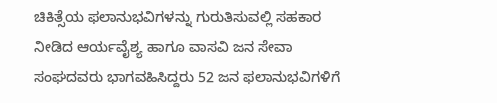ಚಿಕಿತ್ಸೆಯ ಫಲಾನುಭವಿಗಳನ್ನು ಗುರುತಿಸುವಲ್ಲಿ ಸಹಕಾರ ನೀಡಿದ ಆರ್ಯವೈಶ್ಯ ಹಾಗೂ ವಾಸವಿ ಜನ ಸೇವಾ ಸಂಘದವರು ಭಾಗವಹಿಸಿದ್ದರು 52 ಜನ ಫಲಾನುಭವಿಗಳಿಗೆ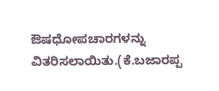ಔಷಧೋಪಚಾರಗಳನ್ನು ವಿತರಿಸಲಾಯಿತು.(ಕೆ.ಬಜಾರಪ್ಪ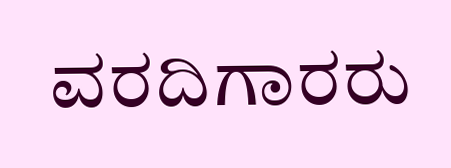ವರದಿಗಾರರು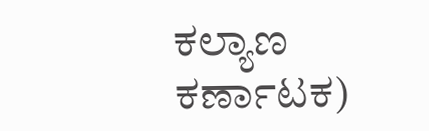ಕಲ್ಯಾಣ ಕರ್ಣಾಟಕ)